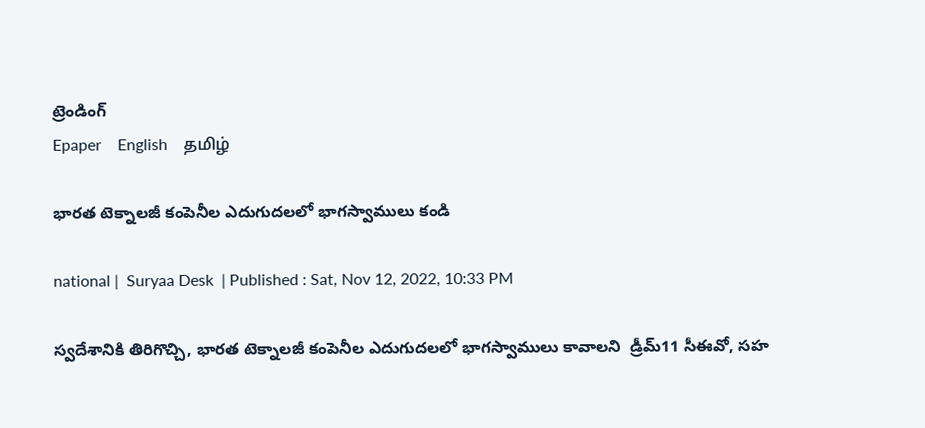ట్రెండింగ్
Epaper    English    தமிழ்

భారత టెక్నాలజీ కంపెనీల ఎదుగుదలలో భాగస్వాములు కండి

national |  Suryaa Desk  | Published : Sat, Nov 12, 2022, 10:33 PM

స్వదేశానికి తిరిగొచ్చి, భారత టెక్నాలజీ కంపెనీల ఎదుగుదలలో భాగస్వాములు కావాలని  డ్రీమ్11 సీఈవో, సహ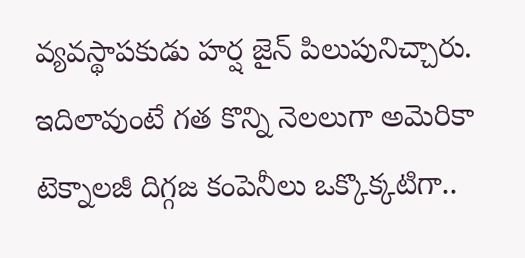వ్యవస్థాపకుడు హర్ష జైన్ పిలుపునిచ్చారు. ఇదిలావుంటే గత కొన్ని నెలలుగా అమెరికా టెక్నాలజీ దిగ్గజ కంపెనీలు ఒక్కొక్కటిగా..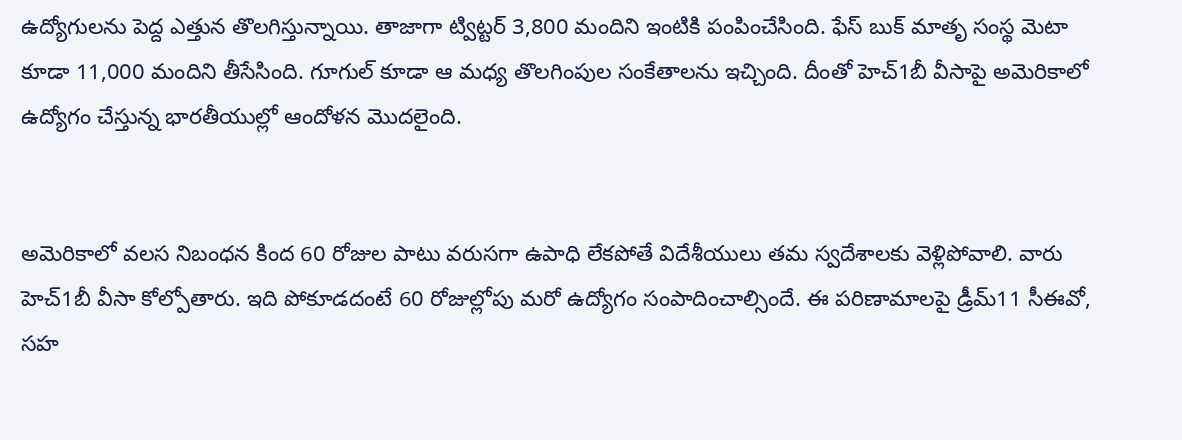ఉద్యోగులను పెద్ద ఎత్తున తొలగిస్తున్నాయి. తాజాగా ట్విట్టర్ 3,800 మందిని ఇంటికి పంపించేసింది. ఫేస్ బుక్ మాతృ సంస్థ మెటా కూడా 11,000 మందిని తీసేసింది. గూగుల్ కూడా ఆ మధ్య తొలగింపుల సంకేతాలను ఇచ్చింది. దీంతో హెచ్1బీ వీసాపై అమెరికాలో ఉద్యోగం చేస్తున్న భారతీయుల్లో ఆందోళన మొదలైంది.


అమెరికాలో వలస నిబంధన కింద 60 రోజుల పాటు వరుసగా ఉపాధి లేకపోతే విదేశీయులు తమ స్వదేశాలకు వెళ్లిపోవాలి. వారు హెచ్1బీ వీసా కోల్పోతారు. ఇది పోకూడదంటే 60 రోజుల్లోపు మరో ఉద్యోగం సంపాదించాల్సిందే. ఈ పరిణామాలపై డ్రీమ్11 సీఈవో, సహ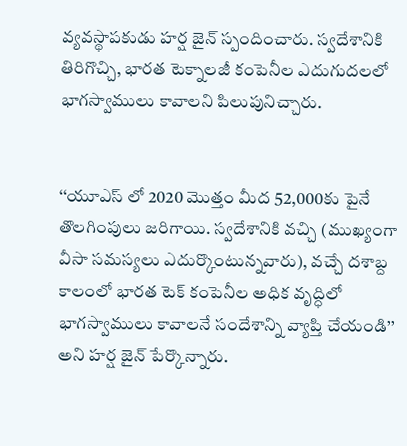వ్యవస్థాపకుడు హర్ష జైన్ స్పందించారు. స్వదేశానికి తిరిగొచ్చి, భారత టెక్నాలజీ కంపెనీల ఎదుగుదలలో భాగస్వాములు కావాలని పిలుపునిచ్చారు.


‘‘యూఎస్ లో 2020 మొత్తం మీద 52,000కు పైనే తొలగింపులు జరిగాయి. స్వదేశానికి వచ్చి (ముఖ్యంగా వీసా సమస్యలు ఎదుర్కొంటున్నవారు), వచ్చే దశాబ్ద కాలంలో భారత టెక్ కంపెనీల అధిక వృద్ధిలో భాగస్వాములు కావాలనే సందేశాన్ని వ్యాప్తి చేయండి’’ అని హర్ష జైన్ పేర్కొన్నారు.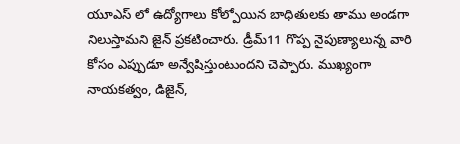యూఎస్ లో ఉద్యోగాలు కోల్పోయిన బాధితులకు తాము అండగా నిలుస్తామని జైన్ ప్రకటించారు. డ్రీమ్11 గొప్ప నైపుణ్యాలున్న వారి కోసం ఎప్పుడూ అన్వేషిస్తుంటుందని చెప్పారు. ముఖ్యంగా నాయకత్వం, డిజైన్,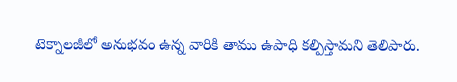టెక్నాలజీలో అనుభవం ఉన్న వారికి తాము ఉపాధి కల్పిస్తామని తెలిపారు.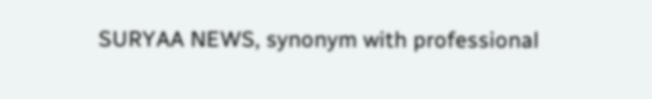SURYAA NEWS, synonym with professional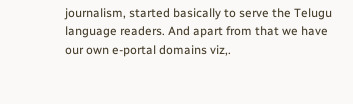journalism, started basically to serve the Telugu language readers. And apart from that we have our own e-portal domains viz,.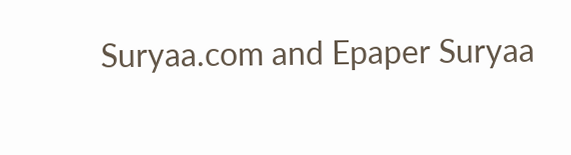Suryaa.com and Epaper Suryaa